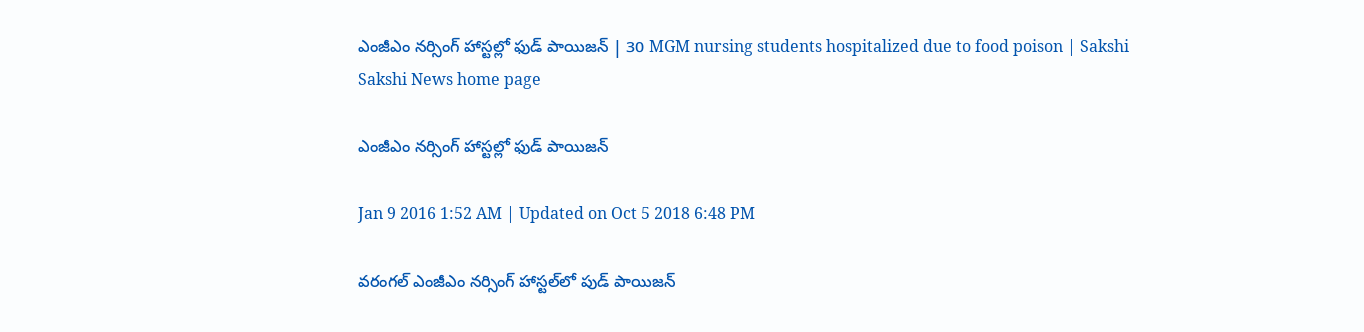ఎంజీఎం నర్సింగ్ హాస్టల్లో ఫుడ్ పాయిజన్ | 30 MGM nursing students hospitalized due to food poison | Sakshi
Sakshi News home page

ఎంజీఎం నర్సింగ్ హాస్టల్లో ఫుడ్ పాయిజన్

Jan 9 2016 1:52 AM | Updated on Oct 5 2018 6:48 PM

వరంగల్ ఎంజీఎం నర్సింగ్ హాస్టల్‌లో పుడ్ పాయిజన్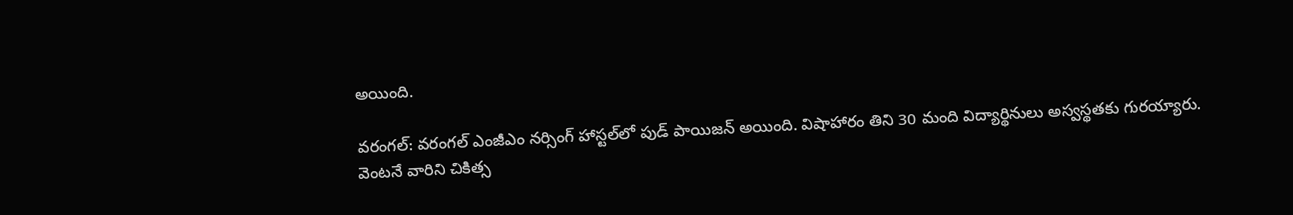అయింది.

వరంగల్: వరంగల్ ఎంజీఎం నర్సింగ్ హాస్టల్‌లో పుడ్ పాయిజన్ అయింది. విషాహారం తిని 30 మంది విద్యార్థినులు అస్వస్థతకు గురయ్యారు. వెంటనే వారిని చికిత్స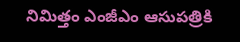నిమిత్తం ఎంజీఎం ఆసుపత్రికి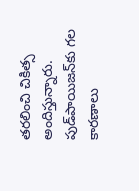తరలించి చికిత్స అందిస్తున్నారు. పుడ్‌పాయిజన్‌కు గల కారణాలు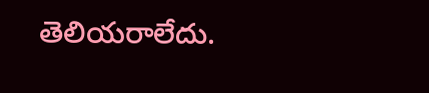తెలియరాలేదు.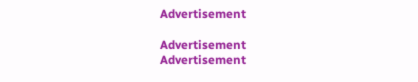Advertisement

Advertisement
Advertisement